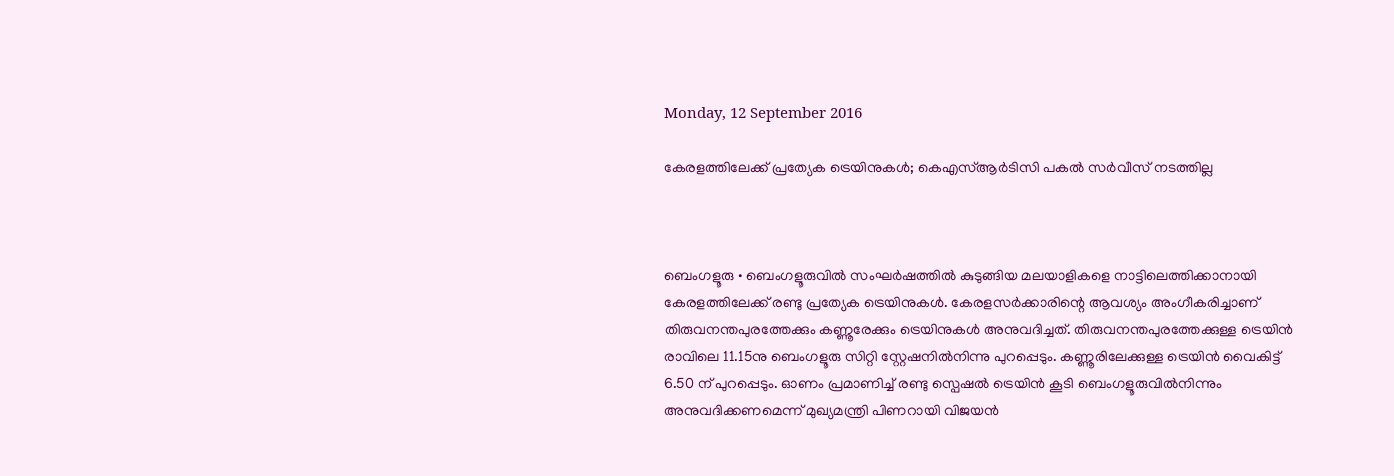Monday, 12 September 2016

കേരളത്തിലേക്ക് പ്രത്യേക ട്രെയിനുകള്‍; കെഎസ്‌ആര്‍ടിസി പകല്‍ സര്‍വീസ് നടത്തില്ല



ബെംഗളൂരു • ബെംഗളൂരുവില്‍ സംഘര്‍ഷത്തില്‍ കുടുങ്ങിയ മലയാളികളെ നാട്ടിലെത്തിക്കാനായി കേരളത്തിലേക്ക് രണ്ടു പ്രത്യേക ട്രെയിനുകള്‍. കേരളസര്‍ക്കാരിന്റെ ആവശ്യം അംഗീകരിച്ചാണ് തിരുവനന്തപുരത്തേക്കും കണ്ണൂരേക്കും ട്രെയിനുകള്‍ അനുവദിച്ചത്. തിരുവനന്തപുരത്തേക്കുള്ള ട്രെയിന്‍ രാവിലെ 11.15നു ബെംഗളൂരു സിറ്റി സ്റ്റേഷനില്‍നിന്നു പുറപ്പെടും. കണ്ണൂരിലേക്കുള്ള ട്രെയിന്‍ വൈകിട്ട് 6.50 ന് പുറപ്പെടും. ഓണം പ്രമാണിച്ച്‌ രണ്ടു സ്പെഷല്‍ ട്രെയിന്‍ കൂടി ബെംഗളൂരുവില്‍നിന്നും അനുവദിക്കണമെന്ന് മുഖ്യമന്ത്രി പിണറായി വിജയന്‍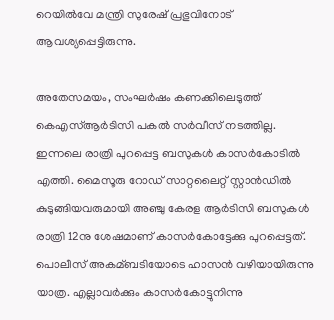റെയില്‍വേ മന്ത്രി സുരേഷ് പ്രഭുവിനോട് ആവശ്യപ്പെട്ടിരുന്നു.

അതേസമയം, സംഘര്‍ഷം കണക്കിലെടുത്ത് കെഎസ്‌ആര്‍ടിസി പകല്‍ സര്‍വീസ് നടത്തില്ല.
ഇന്നലെ രാത്രി പുറപ്പെട്ട ബസുകള്‍ കാസര്‍കോടില്‍ എത്തി. മൈസൂരു റോഡ് സാറ്റലൈറ്റ് സ്റ്റാന്‍ഡില്‍ കുടുങ്ങിയവരുമായി അഞ്ചു കേരള ആര്‍ടിസി ബസുകള്‍ രാത്രി 12നു ശേഷമാണ് കാസര്‍കോട്ടേക്കു പുറപ്പെട്ടത്. പൊലീസ് അകമ്ബടിയോടെ ഹാസന്‍ വഴിയായിരുന്നു യാത്ര. എല്ലാവര്‍ക്കും കാസര്‍കോട്ടുനിന്നു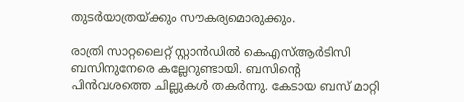തുടര്‍യാത്രയ്ക്കും സൗകര്യമൊരുക്കും.

രാത്രി സാറ്റലൈറ്റ് സ്റ്റാന്‍ഡില്‍ കെഎസ്‌ആര്‍ടിസി ബസിനുനേരെ കല്ലേറുണ്ടായി. ബസിന്റെ പിന്‍വശത്തെ ചില്ലുകള്‍ തകര്‍ന്നു. കേടായ ബസ് മാറ്റി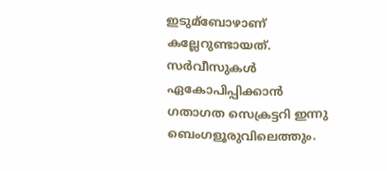ഇടുമ്ബോഴാണ് കല്ലേറുണ്ടായത്. സര്‍വീസുകള്‍ ഏകോപിപ്പിക്കാന്‍ ഗതാഗത സെക്രട്ടറി ഇന്നു ബെംഗളൂരുവിലെത്തും.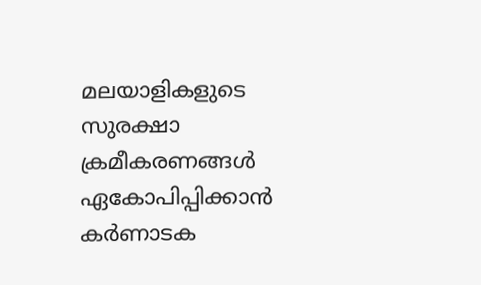മലയാളികളുടെ സുരക്ഷാ ക്രമീകരണങ്ങള്‍ ഏകോപിപ്പിക്കാന്‍ കര്‍ണാടക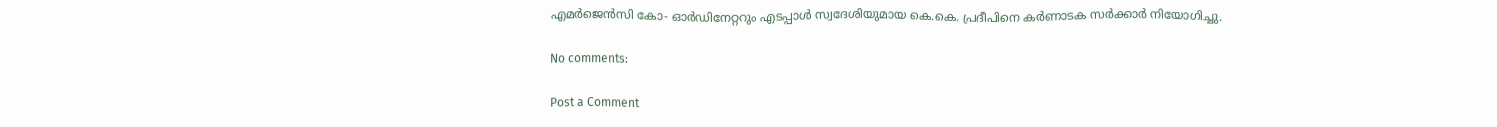എമര്‍ജെന്‍സി കോ- ഓര്‍ഡിനേറ്ററും എടപ്പാള്‍ സ്വദേശിയുമായ കെ.കെ. പ്രദീപിനെ കര്‍ണാടക സര്‍ക്കാര്‍ നിയോഗിച്ചു.

No comments:

Post a Comment